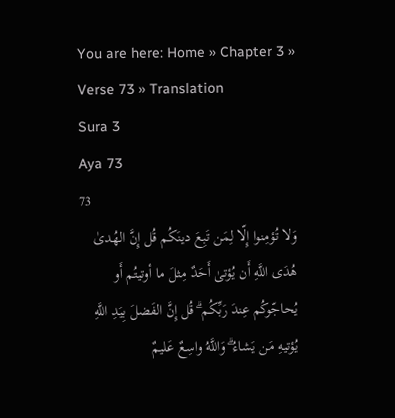You are here: Home » Chapter 3 » Verse 73 » Translation
Sura 3
Aya 73
73
وَلا تُؤمِنوا إِلّا لِمَن تَبِعَ دينَكُم قُل إِنَّ الهُدىٰ هُدَى اللَّهِ أَن يُؤتىٰ أَحَدٌ مِثلَ ما أوتيتُم أَو يُحاجّوكُم عِندَ رَبِّكُم ۗ قُل إِنَّ الفَضلَ بِيَدِ اللَّهِ يُؤتيهِ مَن يَشاءُ ۗ وَاللَّهُ واسِعٌ عَليمٌ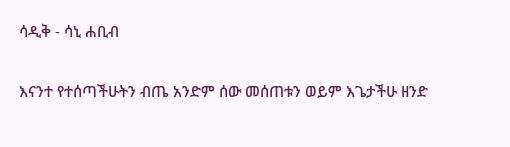ሳዲቅ - ሳኒ ሐቢብ

እናንተ የተሰጣችሁትን ብጤ አንድም ሰው መሰጠቱን ወይም እጌታችሁ ዘንድ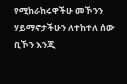የሚከራከሩዋችሁ መኾንን ሃይማኖታችሁን ለተከተለ ሰው ቢኾን እንጂ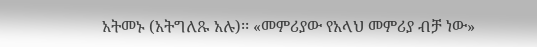አትመኑ (አትግለጹ አሉ)፡፡ «መምሪያው የአላህ መምሪያ ብቻ ነው»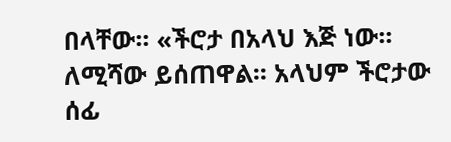በላቸው፡፡ «ችሮታ በአላህ እጅ ነው፡፡ ለሚሻው ይሰጠዋል፡፡ አላህም ችሮታው ሰፊ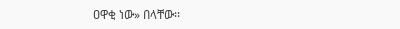ዐዋቂ ነው» በላቸው፡፡